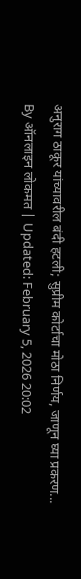अनुराग ठाकूर यांच्यावरील बंदी हटली; सुप्रीम कोर्टाचा मोठा निर्णय, जाणून घ्या प्रकरण...
By ऑनलाइन लोकमत | Updated: February 5, 2026 20:02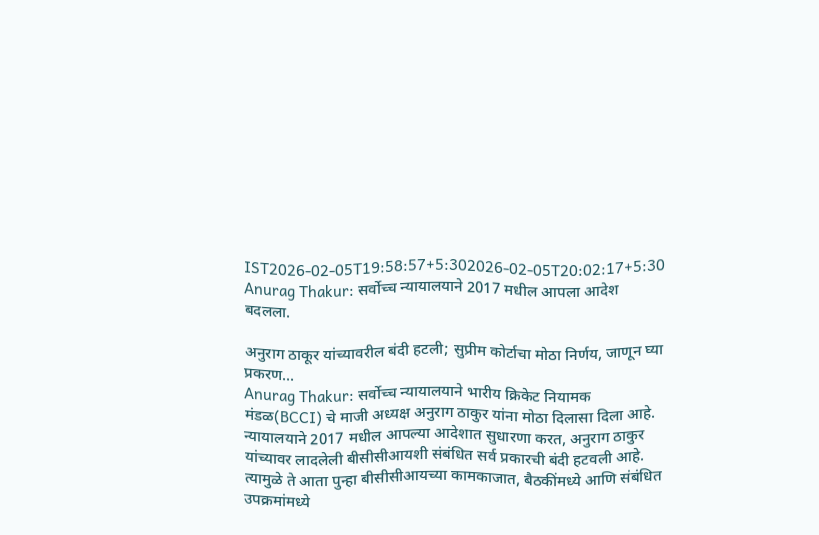IST2026-02-05T19:58:57+5:302026-02-05T20:02:17+5:30
Anurag Thakur: सर्वोच्च न्यायालयाने 2017 मधील आपला आदेश बदलला.

अनुराग ठाकूर यांच्यावरील बंदी हटली; सुप्रीम कोर्टाचा मोठा निर्णय, जाणून घ्या प्रकरण...
Anurag Thakur: सर्वोच्च न्यायालयाने भारीय क्रिकेट नियामक मंडळ(BCCI) चे माजी अध्यक्ष अनुराग ठाकुर यांना मोठा दिलासा दिला आहे. न्यायालयाने 2017 मधील आपल्या आदेशात सुधारणा करत, अनुराग ठाकुर यांच्यावर लादलेली बीसीसीआयशी संबंधित सर्व प्रकारची बंदी हटवली आहे. त्यामुळे ते आता पुन्हा बीसीसीआयच्या कामकाजात, बैठकींमध्ये आणि संबंधित उपक्रमांमध्ये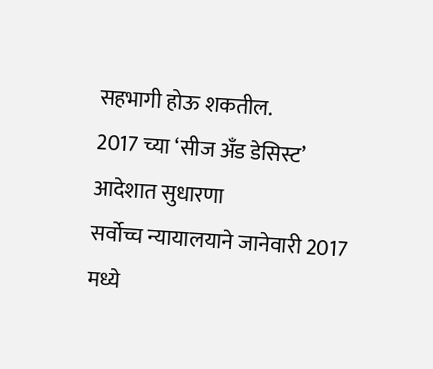सहभागी होऊ शकतील.
2017 च्या ‘सीज अँड डेसिस्ट’ आदेशात सुधारणा
सर्वोच्च न्यायालयाने जानेवारी 2017 मध्ये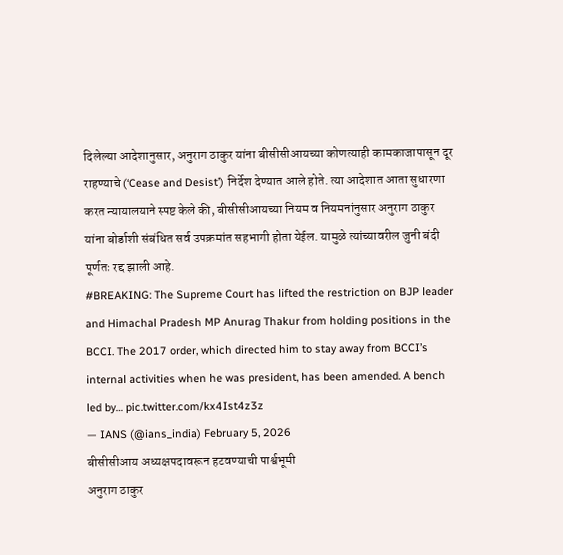दिलेल्या आदेशानुसार, अनुराग ठाकुर यांना बीसीसीआयच्या कोणत्याही कामकाजापासून दूर राहण्याचे (‘Cease and Desist’) निर्देश देण्यात आले होते. त्या आदेशात आता सुधारणा करत न्यायालयाने स्पष्ट केले की, बीसीसीआयच्या नियम व नियमनांनुसार अनुराग ठाकुर यांना बोर्डाशी संबंधित सर्व उपक्रमांत सहभागी होता येईल. यामुळे त्यांच्यावरील जुनी बंदी पूर्णतः रद्द झाली आहे.
#BREAKING: The Supreme Court has lifted the restriction on BJP leader and Himachal Pradesh MP Anurag Thakur from holding positions in the BCCI. The 2017 order, which directed him to stay away from BCCI’s internal activities when he was president, has been amended. A bench led by… pic.twitter.com/kx4Ist4z3z
— IANS (@ians_india) February 5, 2026
बीसीसीआय अध्यक्षपदावरून हटवण्याची पार्श्वभूमी
अनुराग ठाकुर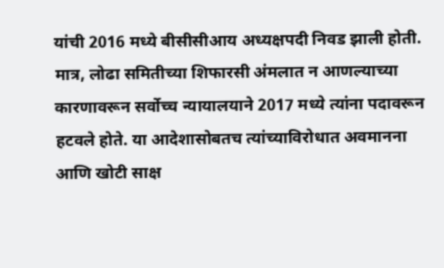यांची 2016 मध्ये बीसीसीआय अध्यक्षपदी निवड झाली होती. मात्र, लोढा समितीच्या शिफारसी अंमलात न आणल्याच्या कारणावरून सर्वोच्च न्यायालयाने 2017 मध्ये त्यांना पदावरून हटवले होते. या आदेशासोबतच त्यांच्याविरोधात अवमानना आणि खोटी साक्ष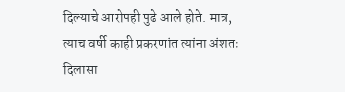दिल्याचे आरोपही पुढे आले होते. मात्र, त्याच वर्षी काही प्रकरणांत त्यांना अंशतः दिलासा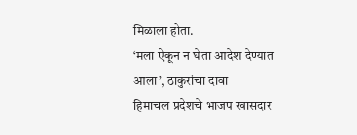मिळाला होता.
‘मला ऐकून न घेता आदेश देण्यात आला’, ठाकुरांचा दावा
हिमाचल प्रदेशचे भाजप खासदार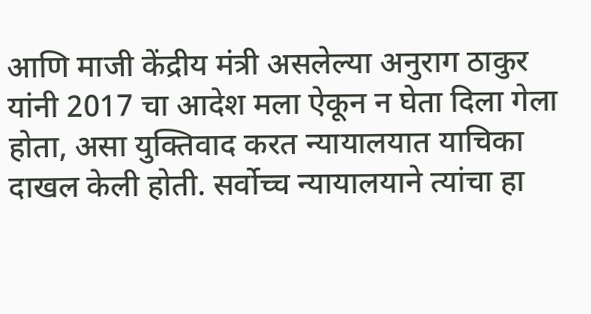आणि माजी केंद्रीय मंत्री असलेल्या अनुराग ठाकुर यांनी 2017 चा आदेश मला ऐकून न घेता दिला गेला होता, असा युक्तिवाद करत न्यायालयात याचिका दाखल केली होती. सर्वोच्च न्यायालयाने त्यांचा हा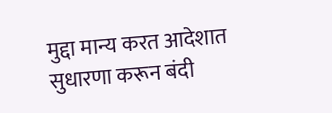मुद्दा मान्य करत आदेशात सुधारणा करून बंदी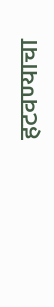हटवण्याचा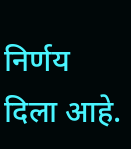निर्णय दिला आहे.